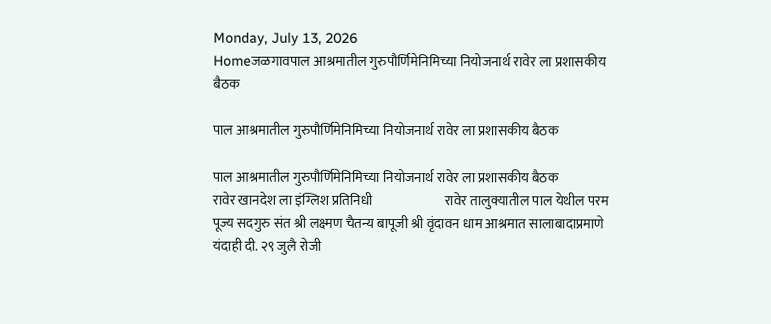Monday, July 13, 2026
Homeजळगावपाल आश्रमातील गुरुपौर्णिमेनिमिच्या नियोजनार्थ रावेर ला प्रशासकीय बैठक

पाल आश्रमातील गुरुपौर्णिमेनिमिच्या नियोजनार्थ रावेर ला प्रशासकीय बैठक

पाल आश्रमातील गुरुपौर्णिमेनिमिच्या नियोजनार्थ रावेर ला प्रशासकीय बैठक                                           रावेर खानदेश ला इंग्लिश प्रतिनिधी                           रावेर तालुक्यातील पाल येथील परम पूज्य सदगुरु संत श्री लक्ष्मण चैतन्य बापूजी श्री वृंदावन धाम आश्रमात सालाबादाप्रमाणे यंदाही दी. २९ जुलै रोजी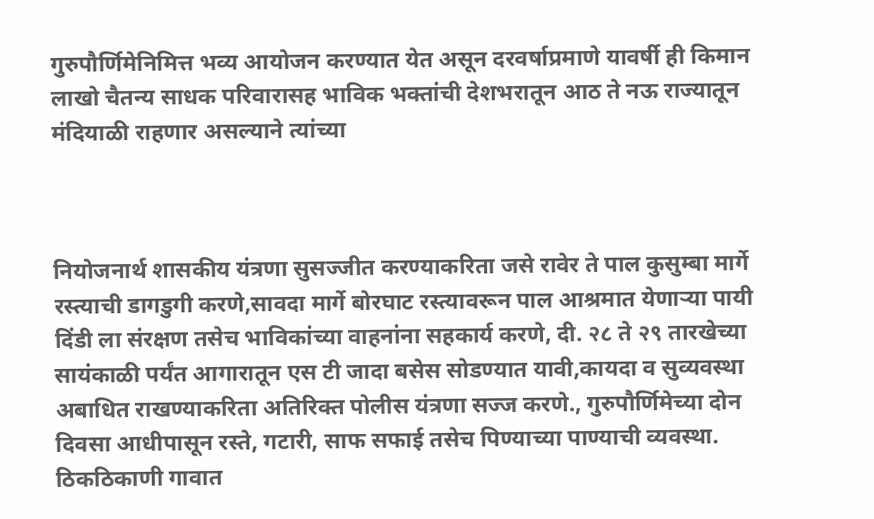गुरुपौर्णिमेनिमित्त भव्य आयोजन करण्यात येत असून दरवर्षाप्रमाणे यावर्षी ही किमान लाखो चैतन्य साधक परिवारासह भाविक भक्तांची देशभरातून आठ ते नऊ राज्यातून मंदियाळी राहणार असल्याने त्यांच्या



नियोजनार्थ शासकीय यंत्रणा सुसज्जीत करण्याकरिता जसे रावेर ते पाल कुसुम्बा मार्गे रस्त्याची डागडुगी करणे,सावदा मार्गे बोरघाट रस्त्यावरून पाल आश्रमात येणाऱ्या पायी दिंडी ला संरक्षण तसेच भाविकांच्या वाहनांना सहकार्य करणे, दी. २८ ते २९ तारखेच्या सायंकाळी पर्यंत आगारातून एस टी जादा बसेस सोडण्यात यावी,कायदा व सुव्यवस्था अबाधित राखण्याकरिता अतिरिक्त पोलीस यंत्रणा सज्ज करणे., गुरुपौर्णिमेच्या दोन दिवसा आधीपासून रस्ते, गटारी, साफ सफाई तसेच पिण्याच्या पाण्याची व्यवस्था. ठिकठिकाणी गावात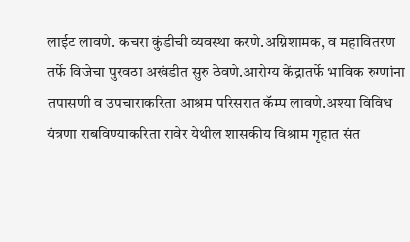लाईट लावणे. कचरा कुंडीची व्यवस्था करणे.अग्निशामक, व महावितरण तर्फे विजेचा पुरवठा अखंडीत सुरु ठेवणे.आरोग्य केंद्रातर्फे भाविक रुग्णांना तपासणी व उपचाराकरिता आश्रम परिसरात कॅम्प लावणे.अश्या विविध यंत्रणा राबविण्याकरिता रावेर येथील शासकीय विश्राम गृहात संत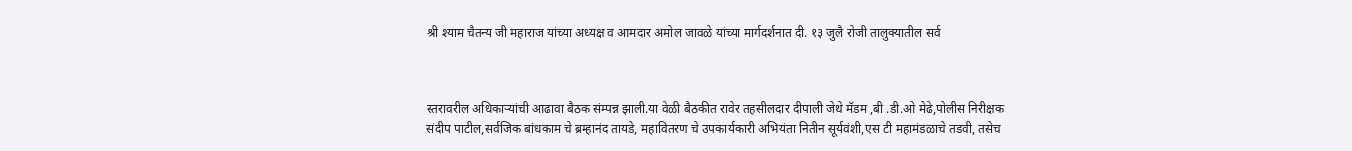श्री श्याम चैतन्य जी महाराज यांच्या अध्यक्ष व आमदार अमोल जावळे यांच्या मार्गदर्शनात दी. १३ जुलै रोजी तालुक्यातील सर्व



स्तरावरील अधिकाऱ्यांची आढावा बैठक संम्पन्न झाली.या वेळी बैठकीत रावेर तहसीलदार दीपाली जेथे मॅडम ,बी .डी.ओ मेढे,पोलीस निरीक्षक संदीप पाटील,सर्वजिक बांधकाम चे ब्रम्हानंद तायडे, महावितरण चे उपकार्यकारी अभियंता नितीन सूर्यवंशी,एस टी महामंडळाचे तडवी, तसेच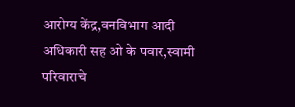आरोग्य केंद्र,वनविभाग आदी अधिकारी सह ओ के पवार,स्वामी परिवाराचे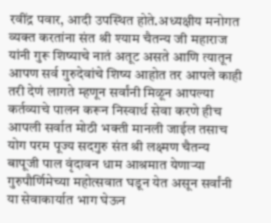रवींद्र पवार, आदी उपस्थित होते.अध्यक्षीय मनोगत व्यक्त करतांना संत श्री श्याम चैतन्य जी महाराज यांनी गुरू शिष्याचे नातं अतूट असते आणि त्यातून आपण सर्व गुरुदेवांचे शिष्य आहोत तर आपले काही तरी देणं लागते म्हणून सर्वांनी मिळून आपल्या कर्तव्याचे पालन करून निस्वार्थ सेवा करणे हीच आपली सर्वात मोठी भक्ती मानली जाईल तसाच योग परम पूज्य सदगुरु संत श्री लक्ष्मण चैतन्य बापूजी पाल वृंदावन धाम आश्रमात येणाऱ्या गुरुपौर्णिमेच्या महोत्सवात घडून येत असून सर्वांनी या सेवाकार्यात भाग घेऊन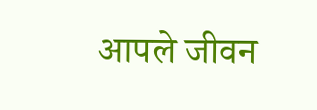आपले जीवन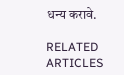धन्य करावे.

RELATED ARTICLES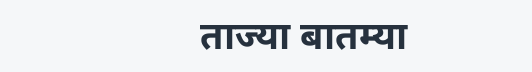ताज्या बातम्या